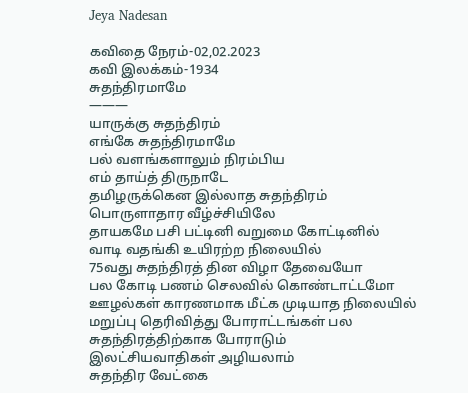Jeya Nadesan

கவிதை நேரம்-02,02.2023
கவி இலக்கம்-1934
சுதந்திரமாமே
———
யாருக்கு சுதந்திரம்
எங்கே சுதந்திரமாமே
பல் வளங்களாலும் நிரம்பிய
எம் தாய்த் திருநாடே
தமிழருக்கென இல்லாத சுதந்திரம்
பொருளாதார வீழ்ச்சியிலே
தாயகமே பசி பட்டினி வறுமை கோட்டினில்
வாடி வதங்கி உயிரற்ற நிலையில்
75வது சுதந்திரத் தின விழா தேவையோ
பல கோடி பணம் செலவில் கொண்டாட்டமோ
ஊழல்கள் காரணமாக மீட்க முடியாத நிலையில்
மறுப்பு தெரிவித்து போராட்டங்கள் பல
சுதந்திரத்திற்காக போராடும்
இலட்சியவாதிகள் அழியலாம்
சுதந்திர வேட்கை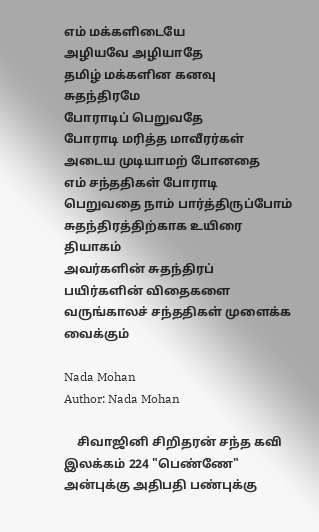எம் மக்களிடையே
அழியவே அழியாதே
தமிழ் மக்களின கனவு சுதந்திரமே
போராடிப் பெறுவதே
போராடி மரித்த மாவீரர்கள்
அடைய முடியாமற் போனதை
எம் சந்ததிகள் போராடி
பெறுவதை நாம் பார்த்திருப்போம்
சுதந்திரத்திற்காக உயிரை தியாகம்
அவர்களின் சுதந்திரப் பயிர்களின் விதைகளை
வருங்காலச் சந்ததிகள் முளைக்க வைக்கும்

Nada Mohan
Author: Nada Mohan

    சிவாஜினி சிறிதரன் சந்த கவி இலக்கம் 224 "பெண்ணே" அன்புக்கு அதிபதி பண்புக்கு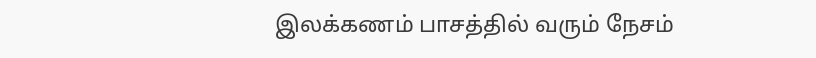இலக்கணம் பாசத்தில் வரும் நேசம்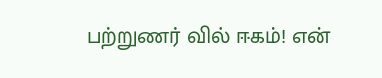பற்றுணர் வில் ஈகம்! என்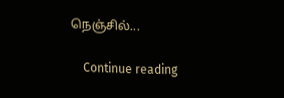நெஞ்சில்...

    Continue reading